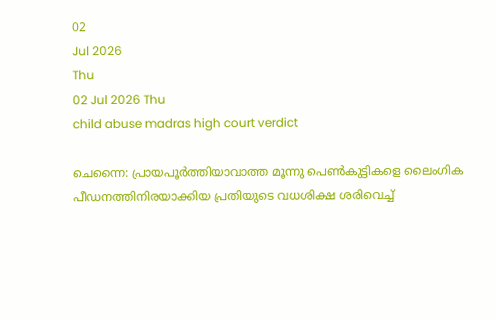02
Jul 2026
Thu
02 Jul 2026 Thu
child abuse madras high court verdict

ചെന്നൈ: പ്രായപൂര്‍ത്തിയാവാത്ത മൂന്നു പെണ്‍കുട്ടികളെ ലൈംഗിക പീഡനത്തിനിരയാക്കിയ പ്രതിയുടെ വധശിക്ഷ ശരിവെച്ച്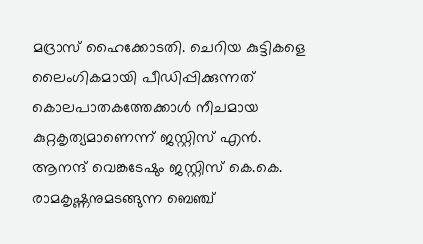മദ്രാസ് ഹൈക്കോടതി. ചെറിയ കുട്ടികളെ ലൈംഗികമായി പീഡിപ്പിക്കുന്നത് കൊലപാതകത്തേക്കാള്‍ നീചമായ കുറ്റകൃത്യമാണെന്ന് ജസ്റ്റിസ് എന്‍. ആനന്ദ് വെങ്കടേഷും ജസ്റ്റിസ് കെ.കെ. രാമകൃഷ്ണനുമടങ്ങുന്ന ബെഞ്ച്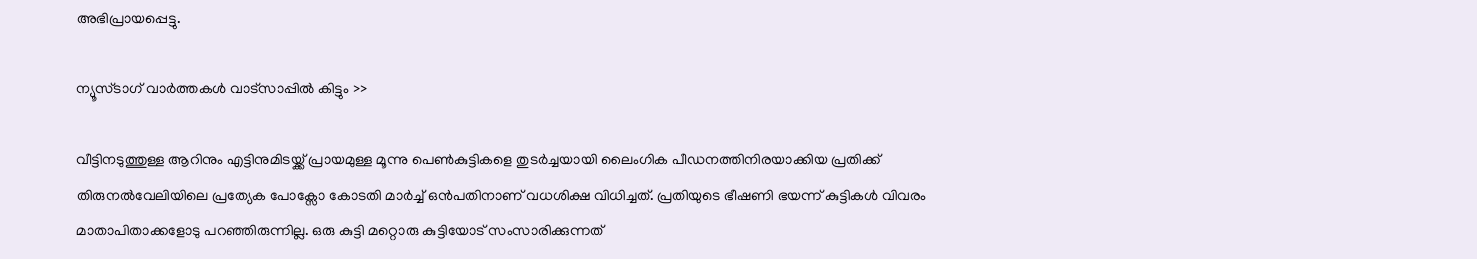അഭിപ്രായപ്പെട്ടു.

ന്യൂസ്ടാഗ് വാര്‍ത്തകള്‍ വാട്‌സാപ്പില്‍ കിട്ടും >>

വീട്ടിനടുത്തുള്ള ആറിനും എട്ടിനുമിടയ്ക്ക് പ്രായമുള്ള മൂന്നു പെണ്‍കുട്ടികളെ തുടര്‍ച്ചയായി ലൈംഗിക പീഡനത്തിനിരയാക്കിയ പ്രതിക്ക് തിരുനല്‍വേലിയിലെ പ്രത്യേക പോക്സോ കോടതി മാര്‍ച്ച് ഒന്‍പതിനാണ് വധശിക്ഷ വിധിച്ചത്. പ്രതിയുടെ ഭീഷണി ഭയന്ന് കുട്ടികള്‍ വിവരം മാതാപിതാക്കളോടു പറഞ്ഞിരുന്നില്ല. ഒരു കുട്ടി മറ്റൊരു കുട്ടിയോട് സംസാരിക്കുന്നത്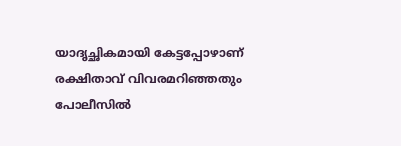യാദൃച്ഛികമായി കേട്ടപ്പോഴാണ് രക്ഷിതാവ് വിവരമറിഞ്ഞതും പോലീസില്‍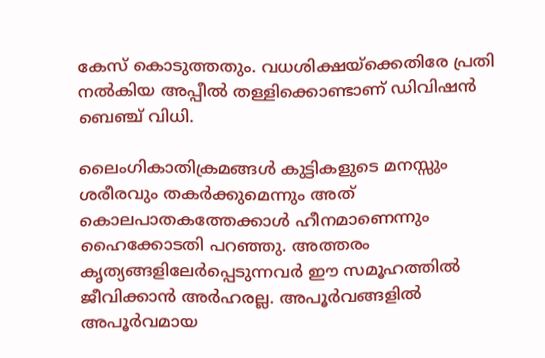കേസ് കൊടുത്തതും. വധശിക്ഷയ്ക്കെതിരേ പ്രതി നല്‍കിയ അപ്പീല്‍ തള്ളിക്കൊണ്ടാണ് ഡിവിഷന്‍ ബെഞ്ച് വിധി.

ലൈംഗികാതിക്രമങ്ങള്‍ കുട്ടികളുടെ മനസ്സും ശരീരവും തകര്‍ക്കുമെന്നും അത് കൊലപാതകത്തേക്കാള്‍ ഹീനമാണെന്നും ഹൈക്കോടതി പറഞ്ഞു. അത്തരം കൃത്യങ്ങളിലേര്‍പ്പെടുന്നവര്‍ ഈ സമൂഹത്തില്‍ ജീവിക്കാന്‍ അര്‍ഹരല്ല. അപൂര്‍വങ്ങളില്‍ അപൂര്‍വമായ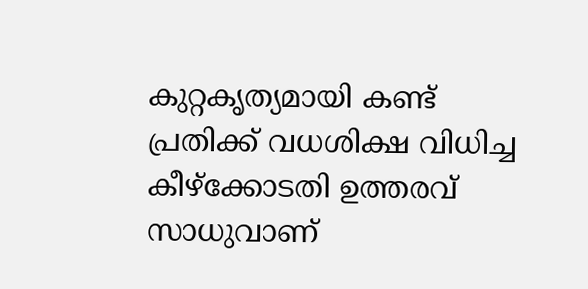കുറ്റകൃത്യമായി കണ്ട് പ്രതിക്ക് വധശിക്ഷ വിധിച്ച കീഴ്ക്കോടതി ഉത്തരവ് സാധുവാണ്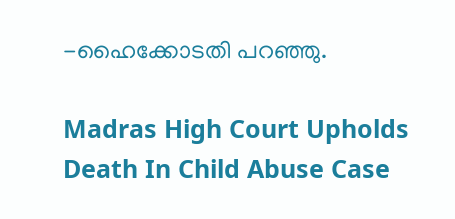-ഹൈക്കോടതി പറഞ്ഞു.

Madras High Court Upholds Death In Child Abuse Case